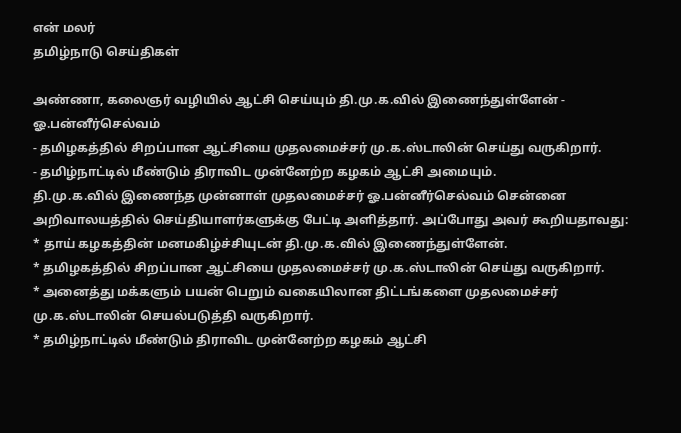என் மலர்
தமிழ்நாடு செய்திகள்

அண்ணா, கலைஞர் வழியில் ஆட்சி செய்யும் தி.மு.க.வில் இணைந்துள்ளேன் - ஓ.பன்னீர்செல்வம்
- தமிழகத்தில் சிறப்பான ஆட்சியை முதலமைச்சர் மு.க.ஸ்டாலின் செய்து வருகிறார்.
- தமிழ்நாட்டில் மீண்டும் திராவிட முன்னேற்ற கழகம் ஆட்சி அமையும்.
தி.மு.க.வில் இணைந்த முன்னாள் முதலமைச்சர் ஓ.பன்னீர்செல்வம் சென்னை அறிவாலயத்தில் செய்தியாளர்களுக்கு பேட்டி அளித்தார். அப்போது அவர் கூறியதாவது:
* தாய் கழகத்தின் மனமகிழ்ச்சியுடன் தி.மு.க.வில் இணைந்துள்ளேன்.
* தமிழகத்தில் சிறப்பான ஆட்சியை முதலமைச்சர் மு.க.ஸ்டாலின் செய்து வருகிறார்.
* அனைத்து மக்களும் பயன் பெறும் வகையிலான திட்டங்களை முதலமைச்சர் மு.க.ஸ்டாலின் செயல்படுத்தி வருகிறார்.
* தமிழ்நாட்டில் மீண்டும் திராவிட முன்னேற்ற கழகம் ஆட்சி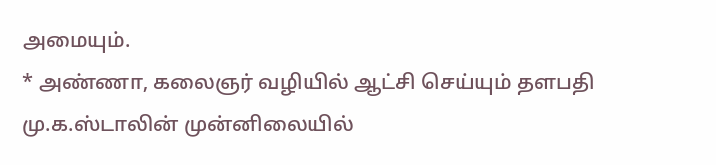அமையும்.
* அண்ணா, கலைஞர் வழியில் ஆட்சி செய்யும் தளபதி மு.க.ஸ்டாலின் முன்னிலையில்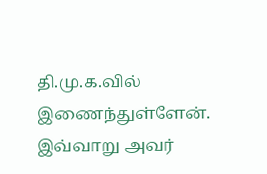தி.மு.க.வில் இணைந்துள்ளேன்.
இவ்வாறு அவர்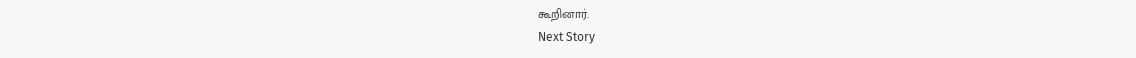கூறினார்.
Next Story